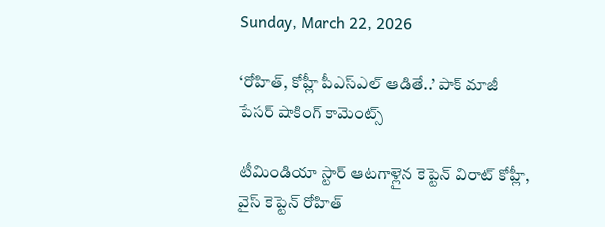Sunday, March 22, 2026

‘రోహిత్‌, కోహ్లీ పీఎస్ఎల్ ఆడితే..’ పాక్ మాజీ పేసర్ షాకింగ్ కామెంట్స్

టీమిండియా స్టార్ ఆటగాళ్లైన కెప్టెన్ విరాట్ కోహ్లీ, వైస్ కెప్టెన్ రోహిత్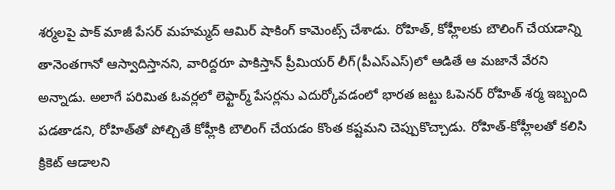శర్మలపై పాక్ మాజీ పేసర్ మహమ్మద్ ఆమిర్ షాకింగ్ కామెంట్స్ చేశాడు. రోహిత్, కోహ్లీలకు బౌలింగ్ చేయడాన్ని తానెంతగానో ఆస్వాదిస్తానని, వారిద్దరూ పాకిస్తాన్ ప్రీమియర్ లీగ్(పీఎస్ఎస్)లో ఆడితే ఆ మజానే వేరని అన్నాడు. అలాగే పరిమిత ఓవర్లలో లెఫ్టార్మ్‌ పేసర్లను ఎదుర్కోవడంలో భారత జట్టు ఓపెనర్‌ రోహిత్‌ శర్మ ఇబ్బంది పడతాడని, రోహిత్‌తో పోల్చితే కోహ్లీకి బౌలింగ్ చేయడం కొంత కష్టమని చెప్పుకొచ్చాడు. రోహిత్-కోహ్లీలతో కలిసి క్రికెట్‌ ఆడాలని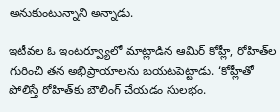అనుకుంటున్నాని అన్నాడు.

ఇటీవల ఓ ఇంటర్వ్యూలో మాట్లాడిన ఆమిర్ కోహ్లీ, రోహిత్‌ల గురించి తన అభిప్రాయాలను బయటపెట్టాడు. ‘కోహ్లీతో పోలిస్తే రోహిత్‌కు బౌలింగ్‌ చేయడం సులభం.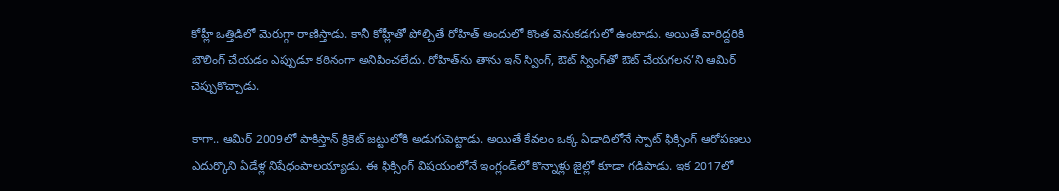కోహ్లీ ఒత్తిడిలో మెరుగ్గా రాణిస్తాడు. కానీ కోహ్లీతో పోల్చితే రోహిత్ అందులో కొంత వెనుకడగులో ఉంటాడు. అయితే వారిద్దరికి బౌలింగ్‌ చేయడం ఎప్పుడూ కఠినంగా అనిపించలేదు. రోహిత్‌ను తాను ఇన్‌ స్వింగ్‌, ఔట్‌ స్వింగ్‌తో ఔట్‌ చేయగలన’ని ఆమిర్ చెప్పుకొచ్చాడు.

కాగా.. ఆమిర్ 2009లో పాకిస్తాన్ క్రికెట్ జట్టులోకి అడుగుపెట్టాడు. అయితే కేవలం ఒక్క ఏడాదిలోనే స్పాట్ ఫిక్సింగ్ ఆరోపణలు ఎదుర్కొని ఏడేళ్ల నిషేధంపాలయ్యాడు. ఈ ఫిక్సింగ్ విషయంలోనే ఇంగ్లండ్‌లో కొన్నాళ్లు జైల్లో కూడా గడిపాడు. ఇక 2017లో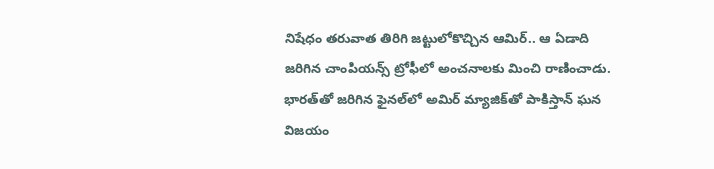నిషేధం తరువాత తిరిగి జట్టులోకొచ్చిన ఆమిర్.. ఆ ఏడాది జరిగిన చాంపియన్స్‌ ట్రోఫీలో అంచనాలకు మించి రాణించాడు. భారత్‌తో జరిగిన ఫైనల్‌లో అమిర్‌ మ్యాజిక్‌తో పాకిస్తాన్‌ ఘన విజయం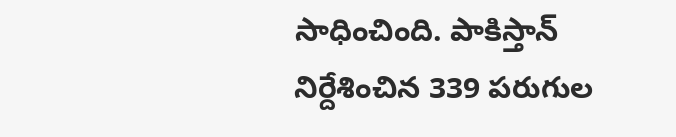సాధించింది. పాకిస్తాన్‌ నిర్దేశించిన 339 పరుగుల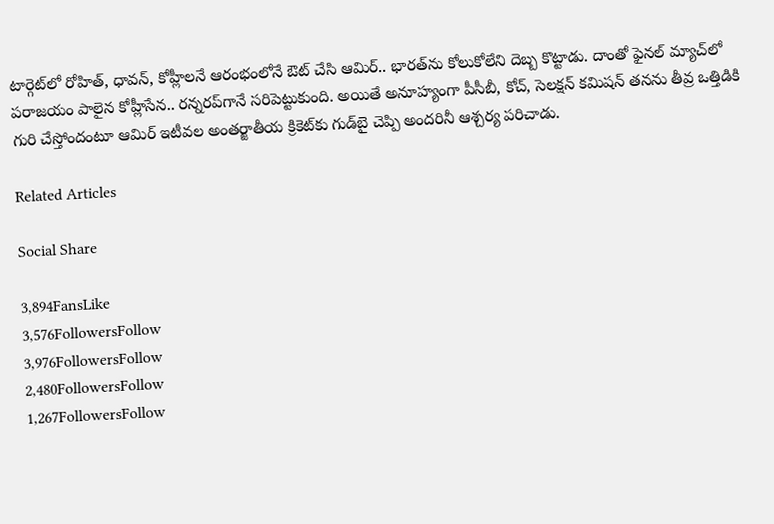టార్గెట్‌లో రోహిత్‌, ధావన్‌, కోహ్లీలనే ఆరంభంలోనే ఔట్‌ చేసి ఆమిర్‌.. భారత్‌ను కోలుకోలేని దెబ్బ కొట్టాడు. దాంతో ఫైనల్‌ మ్యాచ్‌లో పరాజయం పాలైన కోహ్లీసేన.. రన్నరప్‌గానే సరిపెట్టుకుంది. అయితే అనూహ్యంగా పీసీబీ, కోచ్, సెలక్షన్ కమిషన్ తనను తీవ్ర ఒత్తిడికి గురి చేస్తోందంటూ ఆమిర్‌ ఇటీవల అంతర్జాతీయ క్రికెట్‌కు గుడ్‌బై చెప్పి అందరినీ ఆశ్చర్య పరిచాడు.

Related Articles

Social Share

3,894FansLike
3,576FollowersFollow
3,976FollowersFollow
2,480FollowersFollow
1,267FollowersFollow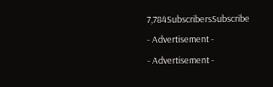7,784SubscribersSubscribe
- Advertisement -
- Advertisement -